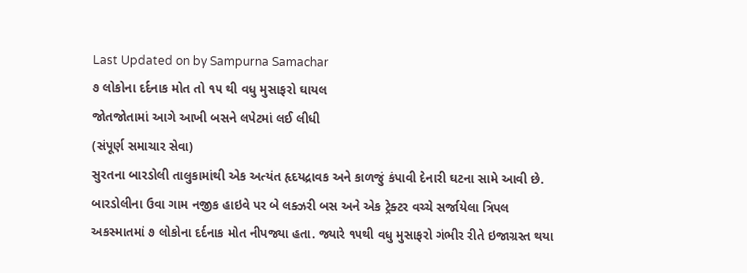Last Updated on by Sampurna Samachar
૭ લોકોના દર્દનાક મોત તો ૧૫ થી વધુ મુસાફરો ઘાયલ
જોતજોતામાં આગે આખી બસને લપેટમાં લઈ લીધી
(સંપૂર્ણ સમાચાર સેવા)
સુરતના બારડોલી તાલુકામાંથી એક અત્યંત હૃદયદ્રાવક અને કાળજું કંપાવી દેનારી ઘટના સામે આવી છે. બારડોલીના ઉવા ગામ નજીક હાઇવે પર બે લક્ઝરી બસ અને એક ટ્રેક્ટર વચ્ચે સર્જાયેલા ત્રિપલ અકસ્માતમાં ૭ લોકોના દર્દનાક મોત નીપજ્યા હતા. જ્યારે ૧૫થી વધુ મુસાફરો ગંભીર રીતે ઇજાગ્રસ્ત થયા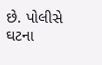છે. પોલીસે ઘટના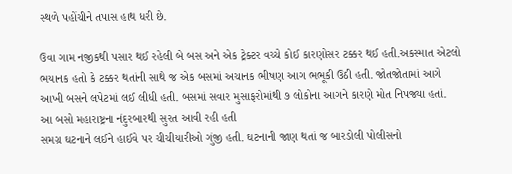સ્થળે પહોંચીને તપાસ હાથ ધરી છે.

ઉવા ગામ નજીકથી પસાર થઈ રહેલી બે બસ અને એક ટ્રેક્ટર વચ્ચે કોઈ કારણોસર ટક્કર થઈ હતી.અકસ્માત એટલો ભયાનક હતો કે ટક્કર થતાંની સાથે જ એક બસમાં અચાનક ભીષણ આગ ભભૂકી ઉઠી હતી. જોતજોતામાં આગે આખી બસને લપેટમાં લઈ લીધી હતી. બસમાં સવાર મુસાફરોમાંથી ૭ લોકોના આગને કારણે મોત નિપજ્યા હતાં.
આ બસો મહારાષ્ટ્રના નંદુરબારથી સુરત આવી રહી હતી
સમગ્ર ઘટનાને લઈને હાઈવે પર ચીચીયારીઓ ગુંજી હતી. ઘટનાની જાણ થતાં જ બારડોલી પોલીસનો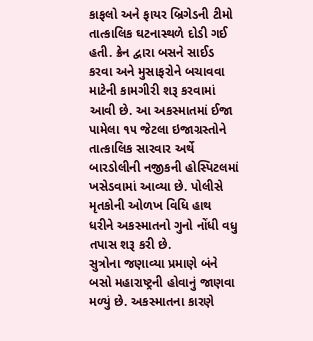કાફલો અને ફાયર બ્રિગેડની ટીમો તાત્કાલિક ઘટનાસ્થળે દોડી ગઈ હતી. ક્રેન દ્વારા બસને સાઈડ કરવા અને મુસાફરોને બચાવવા માટેની કામગીરી શરૂ કરવામાં આવી છે. આ અકસ્માતમાં ઈજા પામેલા ૧૫ જેટલા ઇજાગ્રસ્તોને તાત્કાલિક સારવાર અર્થે બારડોલીની નજીકની હોસ્પિટલમાં ખસેડવામાં આવ્યા છે. પોલીસે મૃતકોની ઓળખ વિધિ હાથ ધરીને અકસ્માતનો ગુનો નોંધી વધુ તપાસ શરૂ કરી છે.
સુત્રોના જણાવ્યા પ્રમાણે બંને બસો મહારાષ્ટ્રની હોવાનું જાણવા મળ્યું છે. અકસ્માતના કારણે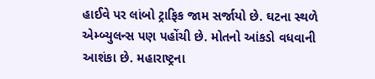હાઈવે પર લાંબો ટ્રાફિક જામ સર્જાયો છે. ઘટના સ્થળે એમ્બ્યુલન્સ પણ પહોંચી છે. મોતનો આંકડો વધવાની આશંકા છે. મહારાષ્ટ્રના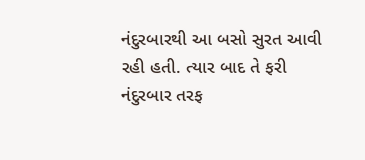નંદુરબારથી આ બસો સુરત આવી રહી હતી. ત્યાર બાદ તે ફરી નંદુરબાર તરફ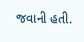જવાની હતી.